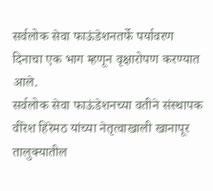सर्वलोक सेवा फाऊंडेशनतर्फे पर्यावरण दिनाचा एक भाग म्हणून वृक्षारोपण करण्यात आले.
सर्वलोक सेवा फाऊंडेशनच्या वतीने संस्थापक वीरेश हिरेमठ यांच्या नेतृत्वाखाली खानापूर तालुक्यातील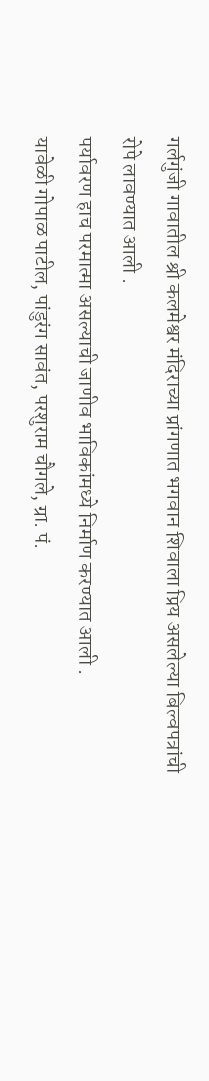गर्लगुंजी गावातील श्री कलमेश्वर मंदिराच्या प्रांगणात भगवान शिवाला प्रिय असलेल्या बिल्वपत्रांची रोपे लावण्यात आली .
पर्यावरण हाच परमात्मा असल्याची जाणीव भाविकांमध्ये निर्माण करण्यात आली .
यावेळी गोपाळ पाटील, पांडुरंग सावंत, परशुराम चौगले, ग्रा. पं.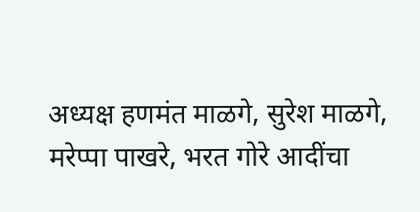अध्यक्ष हणमंत माळगे, सुरेश माळगे, मरेप्पा पाखरे, भरत गोरे आदींचा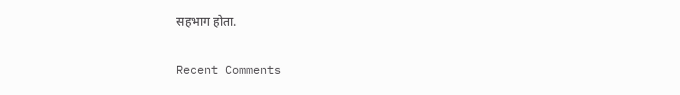सहभाग होता.


Recent Comments